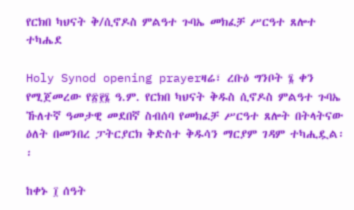የርክበ ካህናት ቅ/ሲኖዶስ ምልዓተ ጉባኤ መክፈቻ ሥርዓተ ጸሎተ ተካሔደ

Holy Synod opening prayerዛሬ፣ ረቡዕ ግንቦት ፮ ቀን የሚጀመረው የ፳፻፮ ዓ.ም. የርክበ ካህናት ቅዱስ ሲኖዶስ ምልዓተ ጉባኤ ኹለተኛ ዓመታዊ መደበኛ ስብሰባ የመክፈቻ ሥርዓተ ጸሎት በትላትናው ዕለት በመንበረ ፓትርያርክ ቅድስተ ቅዱሳን ማርያም ገዳም ተካሒዷል፡፡

ከቀኑ ፲ ሰዓት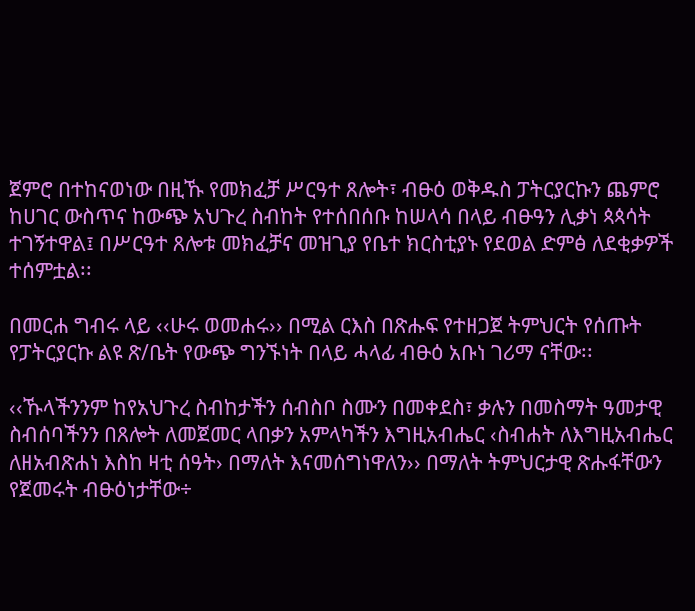ጀምሮ በተከናወነው በዚኹ የመክፈቻ ሥርዓተ ጸሎት፣ ብፁዕ ወቅዱስ ፓትርያርኩን ጨምሮ ከሀገር ውስጥና ከውጭ አህጉረ ስብከት የተሰበሰቡ ከሠላሳ በላይ ብፁዓን ሊቃነ ጳጳሳት ተገኝተዋል፤ በሥርዓተ ጸሎቱ መክፈቻና መዝጊያ የቤተ ክርስቲያኑ የደወል ድምፅ ለደቂቃዎች ተሰምቷል፡፡

በመርሐ ግብሩ ላይ ‹‹ሁሩ ወመሐሩ›› በሚል ርእስ በጽሑፍ የተዘጋጀ ትምህርት የሰጡት የፓትርያርኩ ልዩ ጽ/ቤት የውጭ ግንኙነት በላይ ሓላፊ ብፁዕ አቡነ ገሪማ ናቸው፡፡

‹‹ኹላችንንም ከየአህጉረ ስብከታችን ሰብስቦ ስሙን በመቀደስ፣ ቃሉን በመስማት ዓመታዊ ስብሰባችንን በጸሎት ለመጀመር ላበቃን አምላካችን እግዚአብሔር ‹ስብሐት ለእግዚአብሔር ለዘአብጽሐነ እስከ ዛቲ ሰዓት› በማለት እናመሰግነዋለን›› በማለት ትምህርታዊ ጽሑፋቸውን የጀመሩት ብፁዕነታቸው÷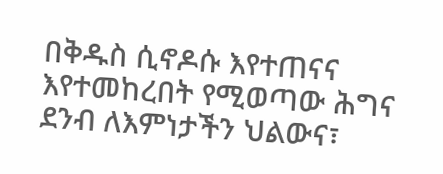በቅዱስ ሲኖዶሱ እየተጠናና እየተመከረበት የሚወጣው ሕግና ደንብ ለእምነታችን ህልውና፣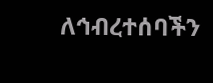ለኅብረተሰባችን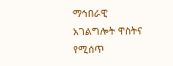ማኅበራዊ አገልግሎት ዋስትና የሚሰጥ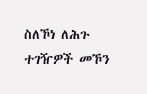ስለኾነ ለሕጉ ተገዥዎች መኾን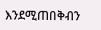እንደሚጠበቅብን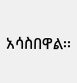አሳስበዋል፡፡